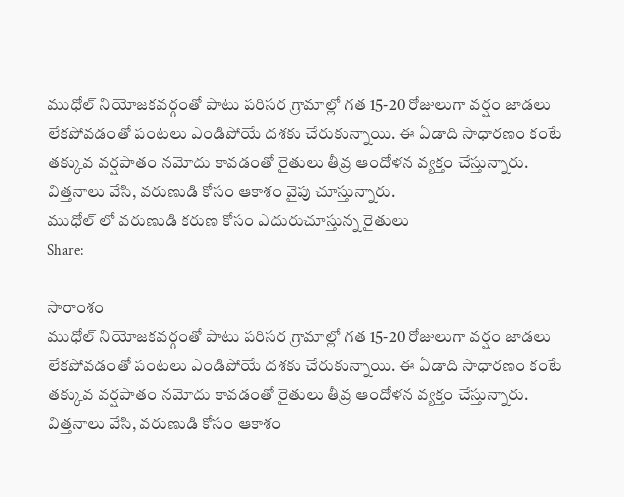ముధోల్ నియోజకవర్గంతో పాటు పరిసర గ్రామాల్లో గత 15-20 రోజులుగా వర్షం జాడలు లేకపోవడంతో పంటలు ఎండిపోయే దశకు చేరుకున్నాయి. ఈ ఏడాది సాధారణం కంటే తక్కువ వర్షపాతం నమోదు కావడంతో రైతులు తీవ్ర ఆందోళన వ్యక్తం చేస్తున్నారు. విత్తనాలు వేసి, వరుణుడి కోసం ఆకాశం వైపు చూస్తున్నారు.
ముధోల్ లో వరుణుడి కరుణ కోసం ఎదురుచూస్తున్న రైతులు
Share:

సారాంశం
ముధోల్ నియోజకవర్గంతో పాటు పరిసర గ్రామాల్లో గత 15-20 రోజులుగా వర్షం జాడలు లేకపోవడంతో పంటలు ఎండిపోయే దశకు చేరుకున్నాయి. ఈ ఏడాది సాధారణం కంటే తక్కువ వర్షపాతం నమోదు కావడంతో రైతులు తీవ్ర ఆందోళన వ్యక్తం చేస్తున్నారు. విత్తనాలు వేసి, వరుణుడి కోసం ఆకాశం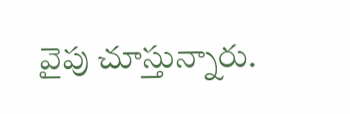వైపు చూస్తున్నారు.